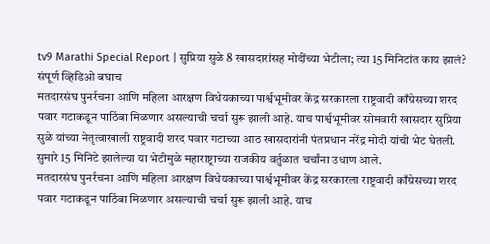tv9 Marathi Special Report | सुप्रिया सुळे 8 खासदारांसह मोदींच्या भेटीला; त्या 15 मिनिटांत काय झालं? संपूर्ण व्हिडिओ बघाच
मतदारसंघ पुनर्रचना आणि महिला आरक्षण विधेयकाच्या पार्श्वभूमीवर केंद्र सरकारला राष्ट्रवादी काँग्रेसच्या शरद पवार गटाकडून पाठिंबा मिळणार असल्याची चर्चा सुरू झाली आहे. याच पार्श्वभूमीवर सोमवारी खासदार सुप्रिया सुळे यांच्या नेतृत्वाखाली राष्ट्रवादी शरद पवार गटाच्या आठ खासदारांनी पंतप्रधान नरेंद्र मोदी यांची भेट घेतली. सुमारे 15 मिनिटे झालेल्या या भेटीमुळे महाराष्ट्राच्या राजकीय वर्तुळात चर्चांना उधाण आले.
मतदारसंघ पुनर्रचना आणि महिला आरक्षण विधेयकाच्या पार्श्वभूमीवर केंद्र सरकारला राष्ट्रवादी काँग्रेसच्या शरद पवार गटाकडून पाठिंबा मिळणार असल्याची चर्चा सुरू झाली आहे. याच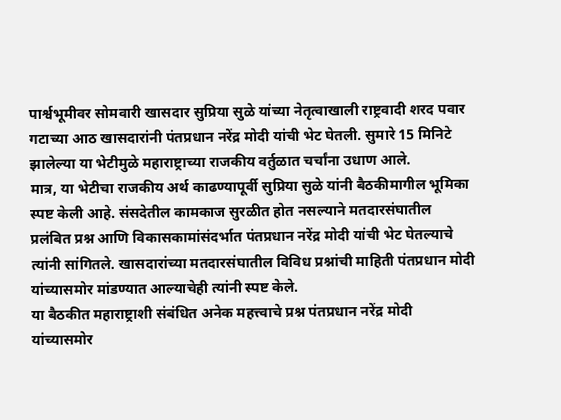पार्श्वभूमीवर सोमवारी खासदार सुप्रिया सुळे यांच्या नेतृत्वाखाली राष्ट्रवादी शरद पवार गटाच्या आठ खासदारांनी पंतप्रधान नरेंद्र मोदी यांची भेट घेतली. सुमारे 15 मिनिटे झालेल्या या भेटीमुळे महाराष्ट्राच्या राजकीय वर्तुळात चर्चांना उधाण आले.
मात्र, या भेटीचा राजकीय अर्थ काढण्यापूर्वी सुप्रिया सुळे यांनी बैठकीमागील भूमिका स्पष्ट केली आहे. संसदेतील कामकाज सुरळीत होत नसल्याने मतदारसंघातील प्रलंबित प्रश्न आणि विकासकामांसंदर्भात पंतप्रधान नरेंद्र मोदी यांची भेट घेतल्याचे त्यांनी सांगितले. खासदारांच्या मतदारसंघातील विविध प्रश्नांची माहिती पंतप्रधान मोदी यांच्यासमोर मांडण्यात आल्याचेही त्यांनी स्पष्ट केले.
या बैठकीत महाराष्ट्राशी संबंधित अनेक महत्त्वाचे प्रश्न पंतप्रधान नरेंद्र मोदी यांच्यासमोर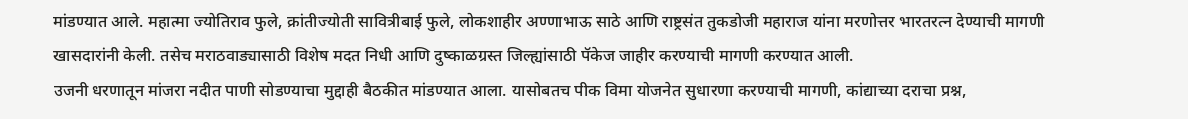मांडण्यात आले. महात्मा ज्योतिराव फुले, क्रांतीज्योती सावित्रीबाई फुले, लोकशाहीर अण्णाभाऊ साठे आणि राष्ट्रसंत तुकडोजी महाराज यांना मरणोत्तर भारतरत्न देण्याची मागणी खासदारांनी केली. तसेच मराठवाड्यासाठी विशेष मदत निधी आणि दुष्काळग्रस्त जिल्ह्यांसाठी पॅकेज जाहीर करण्याची मागणी करण्यात आली.
उजनी धरणातून मांजरा नदीत पाणी सोडण्याचा मुद्दाही बैठकीत मांडण्यात आला. यासोबतच पीक विमा योजनेत सुधारणा करण्याची मागणी, कांद्याच्या दराचा प्रश्न,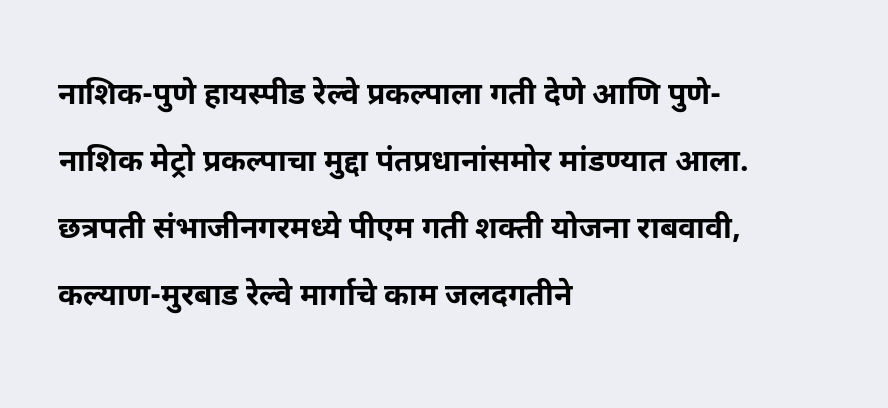नाशिक-पुणे हायस्पीड रेल्वे प्रकल्पाला गती देणे आणि पुणे-नाशिक मेट्रो प्रकल्पाचा मुद्दा पंतप्रधानांसमोर मांडण्यात आला.
छत्रपती संभाजीनगरमध्ये पीएम गती शक्ती योजना राबवावी, कल्याण-मुरबाड रेल्वे मार्गाचे काम जलदगतीने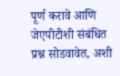पूर्ण करावे आणि जेएपीटीशी संबंधित प्रश्न सोडवावेत, अशी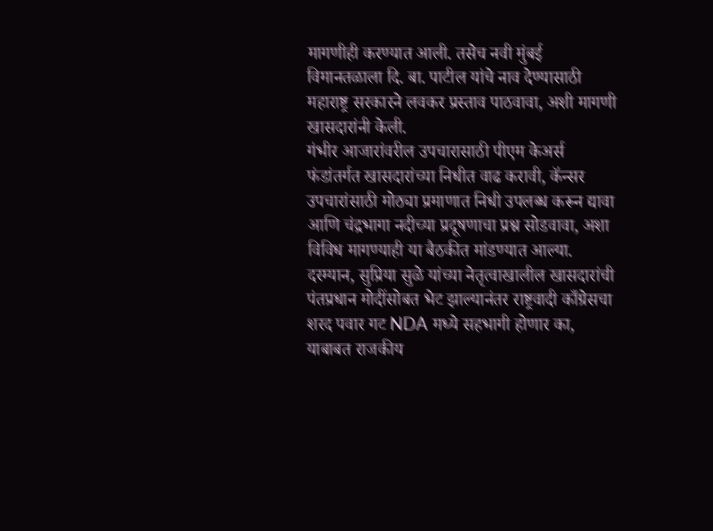मागणीही करण्यात आली. तसेच नवी मुंबई विमानतळाला दि. बा. पाटील यांचे नाव देण्यासाठी महाराष्ट्र सरकारने लवकर प्रस्ताव पाठवावा, अशी मागणी खासदारांनी केली.
गंभीर आजारांवरील उपचारासाठी पीएम केअर्स फंडांतर्गत खासदारांच्या निधीत वाढ करावी, कॅन्सर उपचारांसाठी मोठ्या प्रमाणात निधी उपलब्ध करून द्यावा आणि चंद्रभागा नदीच्या प्रदूषणाचा प्रश्न सोडवावा, अशा विविध मागण्याही या बैठकीत मांडण्यात आल्या.
दरम्यान, सुप्रिया सुळे यांच्या नेतृत्वाखालील खासदारांची पंतप्रधान मोदींसोबत भेट झाल्यानंतर राष्ट्रवादी काँग्रेसचा शरद पवार गट NDA मध्ये सहभागी होणार का, याबाबत राजकीय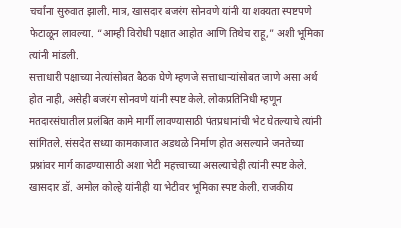चर्चांना सुरुवात झाली. मात्र, खासदार बजरंग सोनवणे यांनी या शक्यता स्पष्टपणे फेटाळून लावल्या. “आम्ही विरोधी पक्षात आहोत आणि तिथेच राहू,” अशी भूमिका त्यांनी मांडली.
सत्ताधारी पक्षाच्या नेत्यांसोबत बैठक घेणे म्हणजे सत्ताधाऱ्यांसोबत जाणे असा अर्थ होत नाही, असेही बजरंग सोनवणे यांनी स्पष्ट केले. लोकप्रतिनिधी म्हणून मतदारसंघातील प्रलंबित कामे मार्गी लावण्यासाठी पंतप्रधानांची भेट घेतल्याचे त्यांनी सांगितले. संसदेत सध्या कामकाजात अडथळे निर्माण होत असल्याने जनतेच्या प्रश्नांवर मार्ग काढण्यासाठी अशा भेटी महत्त्वाच्या असल्याचेही त्यांनी स्पष्ट केले.
खासदार डॉ. अमोल कोल्हे यांनीही या भेटीवर भूमिका स्पष्ट केली. राजकीय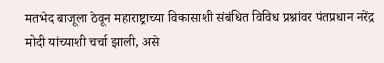मतभेद बाजूला ठेवून महाराष्ट्राच्या विकासाशी संबंधित विविध प्रश्नांवर पंतप्रधान नरेंद्र मोदी यांच्याशी चर्चा झाली, असे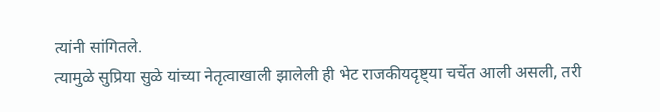त्यांनी सांगितले.
त्यामुळे सुप्रिया सुळे यांच्या नेतृत्वाखाली झालेली ही भेट राजकीयदृष्ट्या चर्चेत आली असली, तरी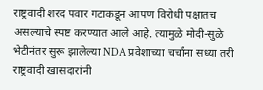राष्ट्रवादी शरद पवार गटाकडून आपण विरोधी पक्षातच असल्याचे स्पष्ट करण्यात आले आहे. त्यामुळे मोदी-सुळे भेटीनंतर सुरू झालेल्या NDA प्रवेशाच्या चर्चांना सध्या तरी राष्ट्रवादी खासदारांनी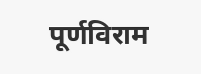पूर्णविराम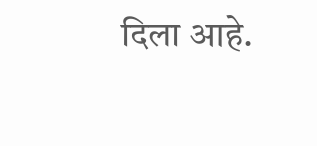दिला आहे.